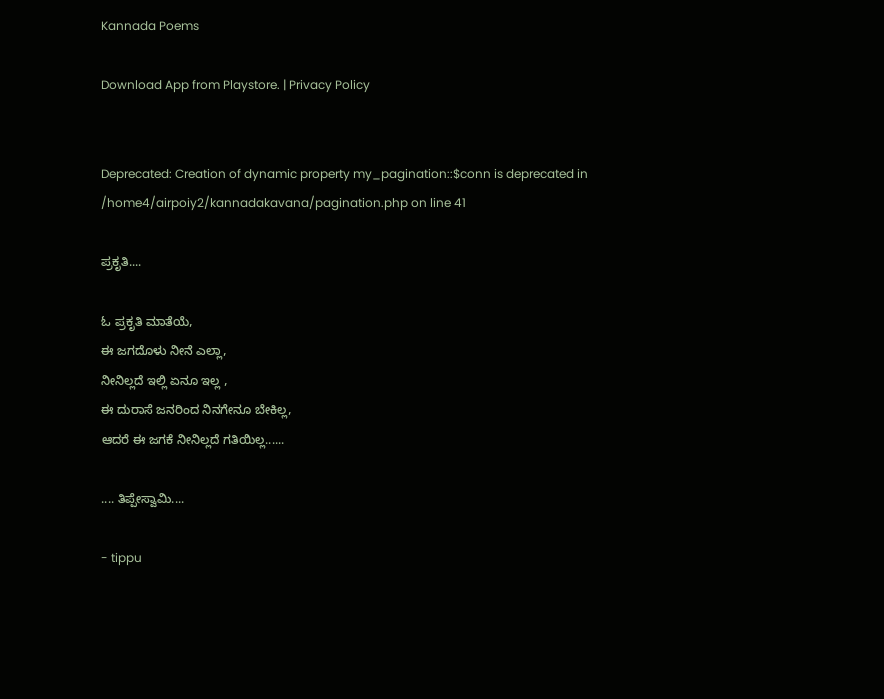Kannada Poems

Download App from Playstore. | Privacy Policy


Deprecated: Creation of dynamic property my_pagination::$conn is deprecated in /home4/airpoiy2/kannadakavana/pagination.php on line 41

ಪ್ರಕೃತಿ....

ಓ‌ ಪ್ರಕೃತಿ ಮಾತೆಯೆ,
ಈ ಜಗದೊಳು ನೀನೆ ಎಲ್ಲಾ,
ನೀನಿಲ್ಲದೆ ಇಲ್ಲಿ ಏನೂ ಇಲ್ಲ ,
ಈ ದುರಾಸೆ ಜನರಿಂದ ನಿನಗೇನೂ ಬೇಕಿಲ್ಲ,
ಆದರೆ ಈ ಜಗಕೆ ನೀನಿಲ್ಲದೆ ಗತಿಯಿಲ್ಲ......

.... ತಿಪ್ಪೇಸ್ವಾಮಿ....

- tippu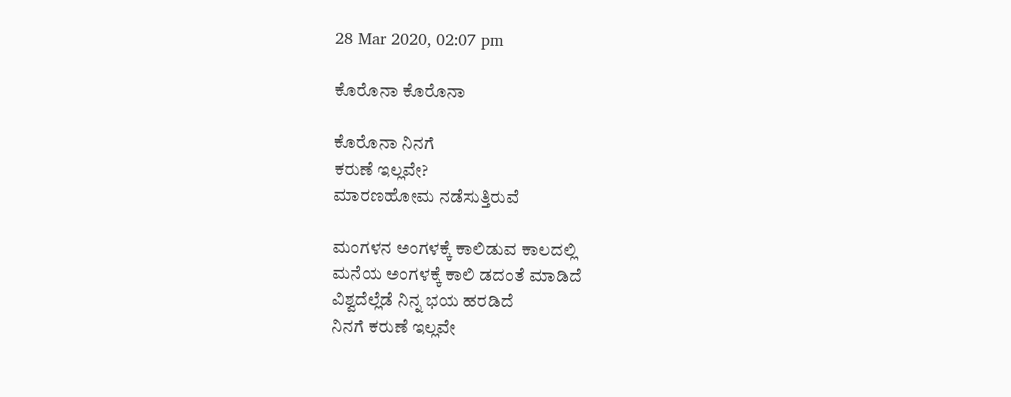28 Mar 2020, 02:07 pm

ಕೊರೊನಾ ಕೊರೊನಾ

ಕೊರೊನಾ ನಿನಗೆ
ಕರುಣೆ ಇಲ್ಲವೇ?
ಮಾರಣಹೋಮ ನಡೆಸುತ್ತಿರುವೆ

ಮಂಗಳನ ಅಂಗಳಕ್ಕೆ ಕಾಲಿಡುವ ಕಾಲದಲ್ಲಿ
ಮನೆಯ ಅಂಗಳಕ್ಕೆ ಕಾಲಿ ಡದಂತೆ ಮಾಡಿದೆ
ವಿಶ್ವದೆಲ್ಲೆಡೆ ನಿನ್ನ ಭಯ ಹರಡಿದೆ
ನಿನಗೆ ಕರುಣೆ ಇಲ್ಲವೇ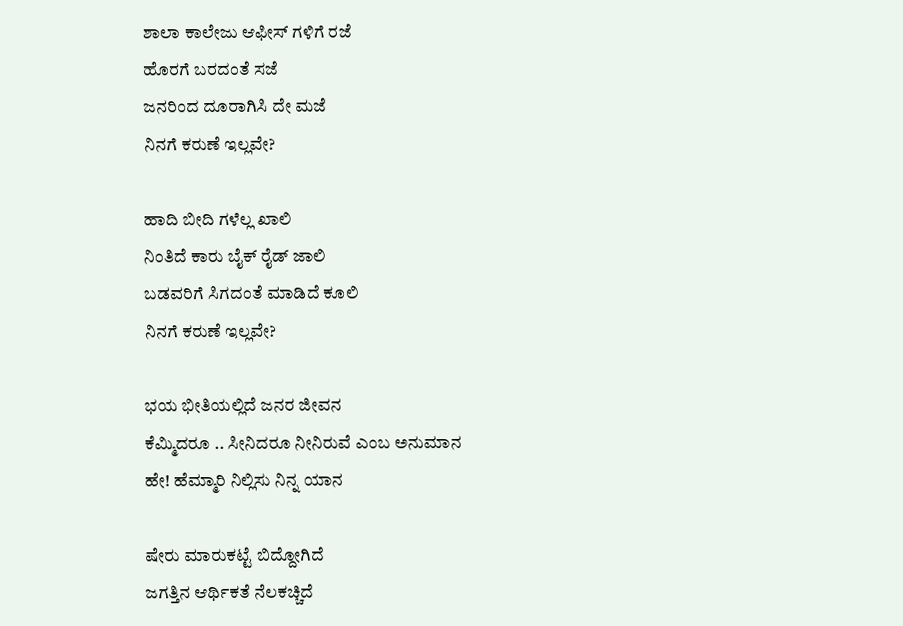ಶಾಲಾ ಕಾಲೇಜು ಆಫೀಸ್ ಗಳಿಗೆ ರಜೆ
ಹೊರಗೆ ಬರದಂತೆ ಸಜೆ
ಜನರಿಂದ ದೂರಾಗಿಸಿ ದೇ ಮಜೆ
ನಿನಗೆ ಕರುಣೆ ಇಲ್ಲವೇ?

ಹಾದಿ ಬೀದಿ ಗಳೆಲ್ಲ ಖಾಲಿ
ನಿಂತಿದೆ ಕಾರು ಬೈಕ್ ರೈಡ್ ಜಾಲಿ
ಬಡವರಿಗೆ ಸಿಗದಂತೆ ಮಾಡಿದೆ ಕೂಲಿ
ನಿನಗೆ ಕರುಣೆ ಇಲ್ಲವೇ?

ಭಯ ಭೀತಿಯಲ್ಲಿದೆ ಜನರ ಜೀವನ
ಕೆಮ್ಮಿದರೂ .. ಸೀನಿದರೂ ನೀನಿರುವೆ ಎಂಬ ಅನುಮಾನ
ಹೇ! ಹೆಮ್ಮಾರಿ ನಿಲ್ಲಿಸು ನಿನ್ನ ಯಾನ

ಷೇರು ಮಾರುಕಟ್ಟೆ ಬಿದ್ದೋಗಿದೆ
ಜಗತ್ತಿನ ಆರ್ಥಿಕತೆ ನೆಲಕಚ್ಚಿದೆ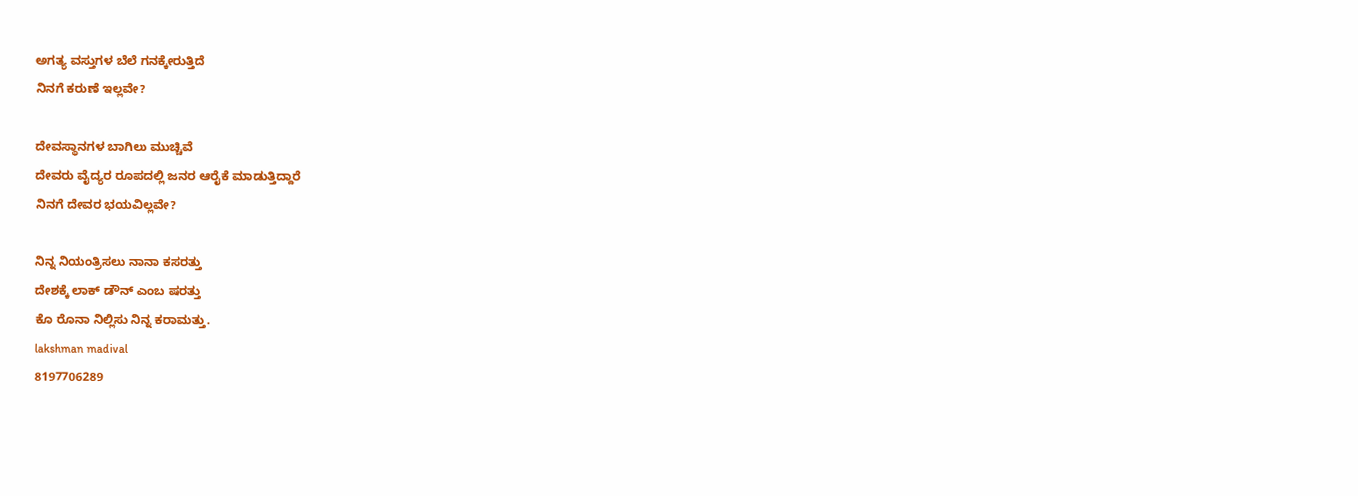ಅಗತ್ಯ ವಸ್ತುಗಳ ಬೆಲೆ ಗನಕ್ಕೇರುತ್ತಿದೆ
ನಿನಗೆ ಕರುಣೆ ಇಲ್ಲವೇ?

ದೇವಸ್ಥಾನಗಳ ಬಾಗಿಲು ಮುಚ್ಚಿವೆ
ದೇವರು ವೈದ್ಯರ ರೂಪದಲ್ಲಿ ಜನರ ಆರೈಕೆ ಮಾಡುತ್ತಿದ್ದಾರೆ
ನಿನಗೆ ದೇವರ ಭಯವಿಲ್ಲವೇ?

ನಿನ್ನ ನಿಯಂತ್ರಿಸಲು ನಾನಾ ಕಸರತ್ತು
ದೇಶಕ್ಕೆ ಲಾಕ್ ಡೌನ್ ಎಂಬ ಷರತ್ತು
ಕೊ ರೊನಾ ನಿಲ್ಲಿಸು ನಿನ್ನ ಕರಾಮತ್ತು.
lakshman madival
8197706289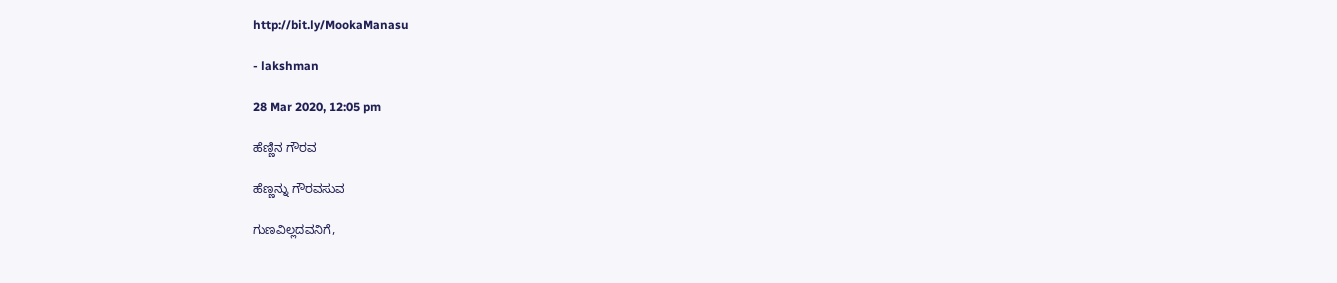http://bit.ly/MookaManasu

- lakshman

28 Mar 2020, 12:05 pm

ಹೆಣ್ಣಿನ ಗೌರವ

ಹೆಣ್ಣನ್ನು ಗೌರವಸುವ

ಗುಣವಿಲ್ಲದವನಿಗೆ,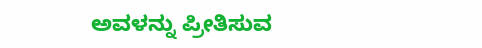ಅವಳನ್ನು ಪ್ರೀತಿಸುವ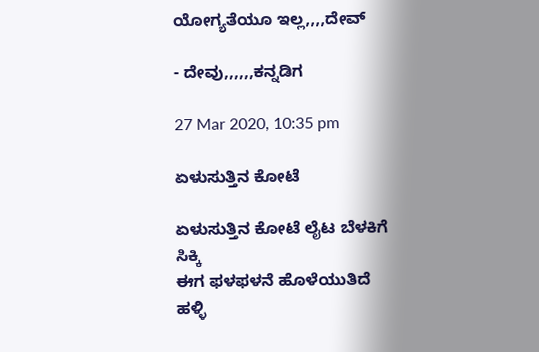ಯೋಗ್ಯತೆಯೂ ಇಲ್ಲ,,,,ದೇವ್

- ದೇವು,,,,,,ಕನ್ನಡಿಗ

27 Mar 2020, 10:35 pm

ಏಳುಸುತ್ತಿನ ಕೋಟೆ

ಏಳುಸುತ್ತಿನ ಕೋಟೆ ಲೈಟ ಬೆಳಕಿಗೆ ಸಿಕ್ಕಿ
ಈಗ ಫಳಫಳನೆ ಹೊಳೆಯುತಿದೆ
ಹಳ್ಳಿ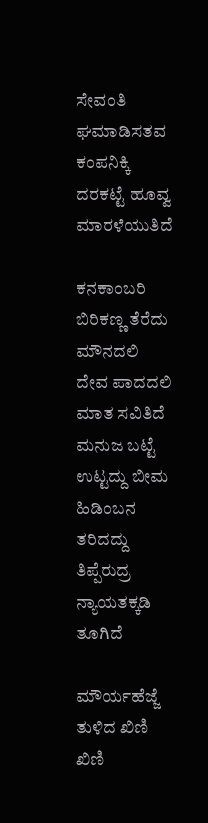ಸೇವಂತಿ ಘಮಾಡಿಸತವ ಕಂಪನಿಕ್ಕಿ
ದರಕಟ್ಟೆ ಹೂವ್ವ ಮಾರಳೆಯುತಿದೆ

ಕನಕಾಂಬರಿ ಬಿರಿಕಣ್ಣ ತೆರೆದು ಮೌನದಲಿ
ದೇವ ಪಾದದಲಿ ಮಾತ ಸವಿತಿದೆ
ಮನುಜ ಬಟ್ಟೆ ಉಟ್ಟದ್ದು ಬೀಮ ಹಿಡಿಂಬನ ತರಿದದ್ದು
ತಿಪ್ಪೆರುದ್ರ ನ್ಯಾಯತಕ್ಕಡಿ ತೂಗಿದೆ

ಮೌರ್ಯಹೆಜ್ಜೆ ತುಳಿದ ಖಿಣಿ ಖಿಣಿ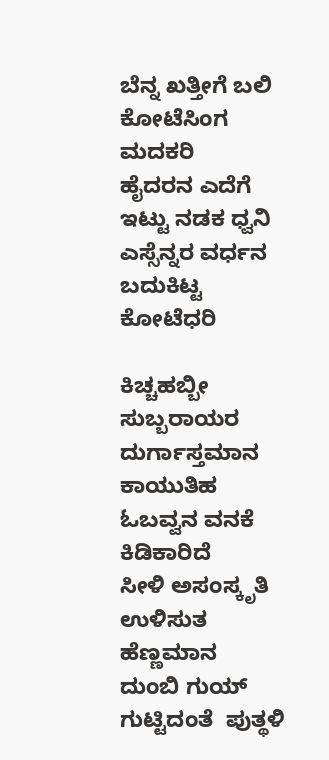ಬೆನ್ನ ಖತ್ತೀಗೆ ಬಲಿ ಕೋಟೆಸಿಂಗ ಮದಕರಿ
ಹೈದರನ ಎದೆಗೆ ಇಟ್ಟು ನಡಕ ಧ್ವನಿ
ಎಸ್ಸೆನ್ನರ ವರ್ಧನ ಬದುಕಿಟ್ಟ ಕೋಟೆಧರಿ

ಕಿಚ್ಚಹಬ್ಬೀ ಸುಬ್ಬರಾಯರ ದುರ್ಗಾಸ್ತಮಾನ
ಕಾಯುತಿಹ  ಓಬವ್ವನ ವನಕೆ ಕಿಡಿಕಾರಿದೆ
ಸೀಳಿ ಅಸಂಸ್ಕೃತಿ ಉಳಿಸುತ ಹೆಣ್ಣಮಾನ
ದುಂಬಿ ಗುಯ್ ಗುಟ್ಟಿದಂತೆ  ಪುತ್ಥಳಿ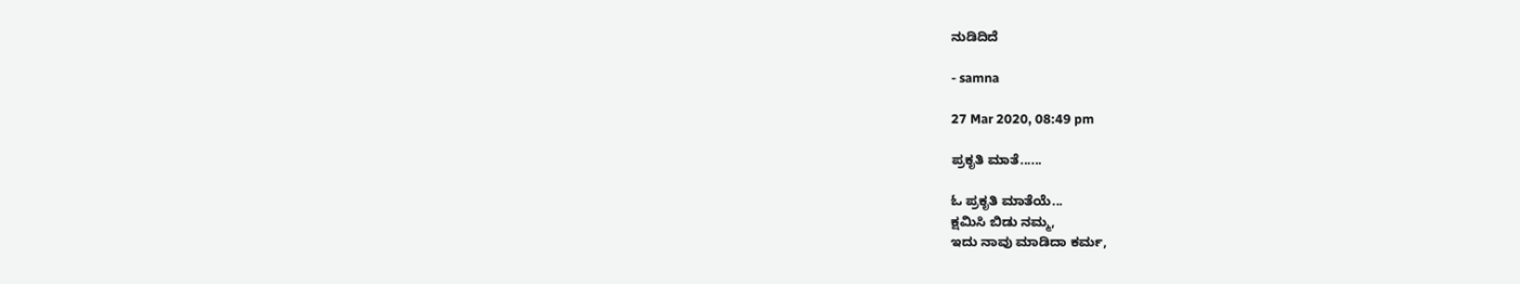ನುಡಿದಿದೆ

- samna

27 Mar 2020, 08:49 pm

ಪ್ರಕೃತಿ ಮಾತೆ......

ಓ‌ ಪ್ರಕೃತಿ ಮಾತೆಯೆ...
ಕ್ಷಮಿಸಿ ಬಿಡು ನಮ್ಮ,
ಇದು ನಾವು ಮಾಡಿದಾ ಕರ್ಮ,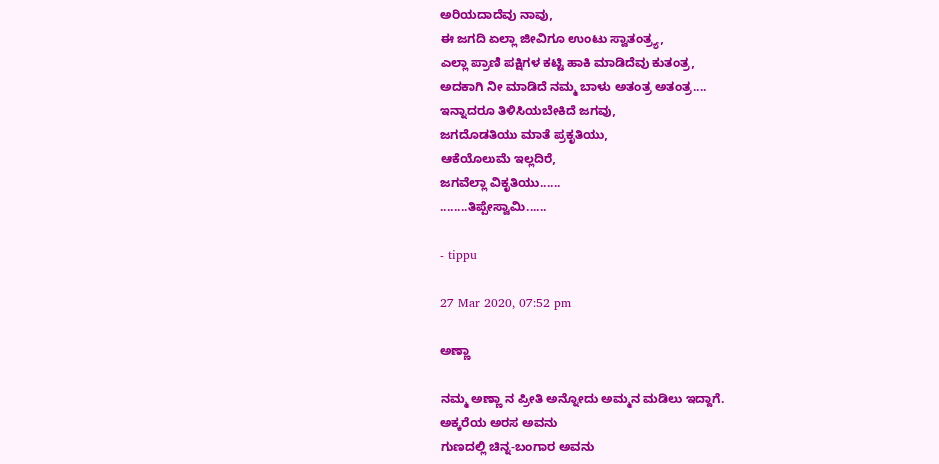ಅರಿಯದಾದೆವು ನಾವು,
ಈ ಜಗದಿ‌ ಏಲ್ಲಾ ಜೀವಿಗೂ ಉಂಟು ಸ್ವಾತಂತ್ರ್ಯ,
ಎಲ್ಲಾ ಪ್ರಾಣಿ ಪಕ್ಷಿಗಳ ಕಟ್ಟಿ ಹಾಕಿ ಮಾಡಿದೆವು ಕುತಂತ್ರ,
ಅದಕಾಗಿ ನೀ ಮಾಡಿದೆ ನಮ್ಮ ಬಾಳು ಅತಂತ್ರ ಅತಂತ್ರ....
ಇನ್ನಾದರೂ ತಿಳಿಸಿಯಬೇಕಿದೆ ಜಗವು,
ಜಗದೊಡತಿಯು ಮಾತೆ ಪ್ರಕೃತಿಯು,
ಆಕೆಯೊಲುಮೆ ಇಲ್ಲದಿರೆ,
ಜಗವೆಲ್ಲಾ ವಿಕೃತಿಯು......
........ತಿಪ್ಪೇಸ್ವಾಮಿ......

- tippu

27 Mar 2020, 07:52 pm

ಅಣ್ಣಾ

ನಮ್ಮ ಅಣ್ಣಾ ನ ಪ್ರೀತಿ ಅನ್ನೋದು ಅಮ್ಮನ ಮಡಿಲು ಇದ್ದಾಗೆ.
ಅಕ್ಕರೆಯ ಅರಸ ಅವನು
ಗುಣದಲ್ಲಿ ಚಿನ್ನ-ಬಂಗಾರ ಅವನು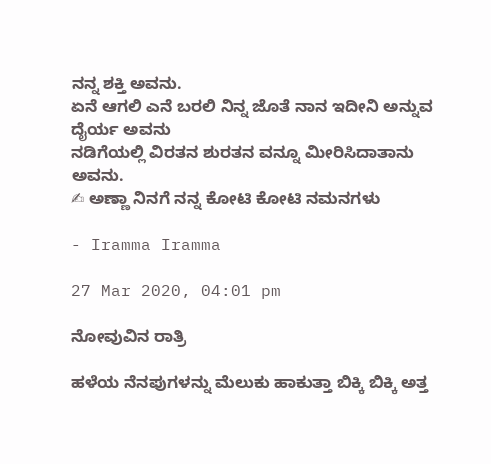ನನ್ನ ಶಕ್ತಿ ಅವನು.
ಏನೆ ಆಗಲಿ ಎನೆ ಬರಲಿ ನಿನ್ನ ಜೊತೆ ನಾನ ಇದೀನಿ ಅನ್ನುವ ದೈರ್ಯ ಅವನು
ನಡಿಗೆಯಲ್ಲಿ ವಿರತನ ಶುರತನ ವನ್ನೂ ಮೀರಿಸಿದಾತಾನು ಅವನು.
✍ ಅಣ್ಣಾ ನಿನಗೆ ನನ್ನ ಕೋಟಿ ಕೋಟಿ ನಮನಗಳು

- Iramma Iramma

27 Mar 2020, 04:01 pm

ನೋವುವಿನ ರಾತ್ರಿ

ಹಳೆಯ ನೆನಪುಗಳನ್ನು ಮೆಲುಕು ಹಾಕುತ್ತಾ ಬಿಕ್ಕಿ ಬಿಕ್ಕಿ ಅತ್ತ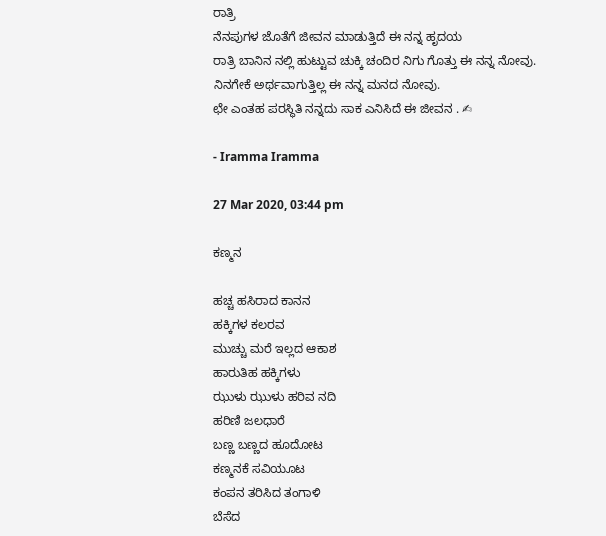ರಾತ್ರಿ
ನೆನಪುಗಳ ಜೊತೆಗೆ ಜೀವನ ಮಾಡುತ್ತಿದೆ ಈ ನನ್ನ ಹೃದಯ
ರಾತ್ರಿ ಬಾನಿನ ನಲ್ಲಿ ಹುಟ್ಟುವ ಚುಕ್ಕಿ ಚಂದಿರ ನಿಗು ಗೊತ್ತು ಈ ನನ್ನ ನೋವು.
ನಿನಗೇಕೆ ಅರ್ಥವಾಗುತ್ತಿಲ್ಲ ಈ ನನ್ನ ಮನದ ನೋವು.
ಛೇ ಎಂತಹ ಪರಸ್ಥಿತಿ ನನ್ನದು ಸಾಕ ಎನಿಸಿದೆ ಈ ಜೀವನ . ✍

- Iramma Iramma

27 Mar 2020, 03:44 pm

ಕಣ್ಮನ

ಹಚ್ಚ ಹಸಿರಾದ ಕಾನನ
ಹಕ್ಕಿಗಳ ಕಲರವ
ಮುಚ್ಚು ಮರೆ ಇಲ್ಲದ ಆಕಾಶ
ಹಾರುತಿಹ ಹಕ್ಕಿಗಳು
ಝುಳು ಝುಳು ಹರಿವ ನದಿ
ಹರಿಣಿ ಜಲಧಾರೆ
ಬಣ್ಣ ಬಣ್ಣದ ಹೂದೋಟ
ಕಣ್ಮನಕೆ ಸವಿಯೂಟ
ಕಂಪನ ತರಿಸಿದ ತಂಗಾಳಿ
ಬೆಸೆದ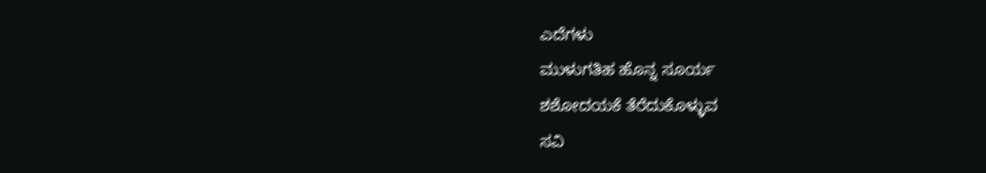ಎದೆಗಳು
ಮುಳುಗತಿಹ ಹೊನ್ನ ಸೂರ್ಯ
ಶಶೋದಯಕೆ ತೆರೆದುಕೊಳ್ಳುವ
ಸವಿ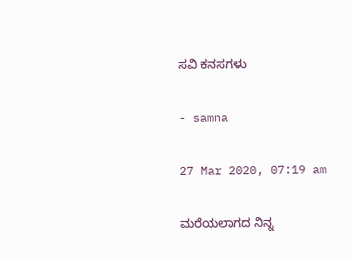ಸವಿ ಕನಸಗಳು

- samna

27 Mar 2020, 07:19 am

ಮರೆಯಲಾಗದ ನಿನ್ನ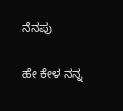ನೆನಪು

ಹೇ ಕೇಳ ನನ್ನ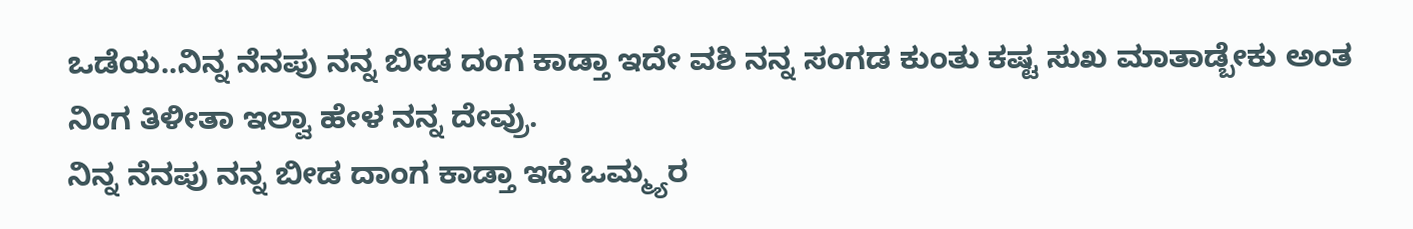ಒಡೆಯ..ನಿನ್ನ ನೆನಪು ನನ್ನ ಬೀಡ ದಂಗ ಕಾಡ್ತಾ ಇದೇ ವಶಿ ನನ್ನ ಸಂಗಡ ಕುಂತು ಕಷ್ಟ ಸುಖ ಮಾತಾಡ್ಬೇಕು ಅಂತ ನಿಂಗ ತಿಳೀತಾ ಇಲ್ವಾ ಹೇಳ ನನ್ನ ದೇವ್ರು.
ನಿನ್ನ ನೆನಪು ನನ್ನ ಬೀಡ ದಾಂಗ ಕಾಡ್ತಾ ಇದೆ ಒಮ್ಮ್ಯರ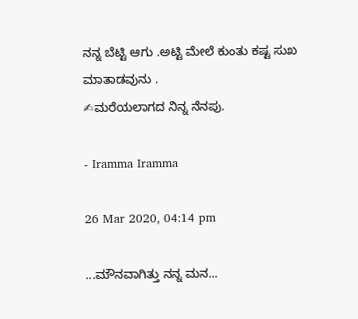ನನ್ನ ಬೆಟ್ಟಿ ಆಗು .ಅಟ್ಟಿ ಮೇಲೆ ಕುಂತು ಕಷ್ಟ ಸುಖ ಮಾತಾಡವುನು .
✍ಮರೆಯಲಾಗದ ನಿನ್ನ ನೆನಪು.

- Iramma Iramma

26 Mar 2020, 04:14 pm

...ಮೌನವಾಗಿತ್ತು ನನ್ನ ಮನ...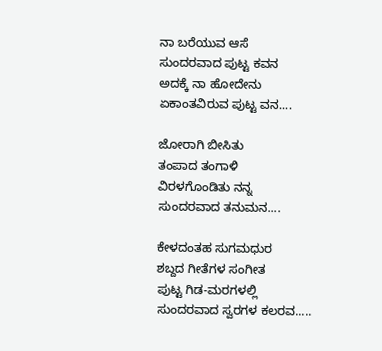ನಾ ಬರೆಯುವ ಆಸೆ
ಸುಂದರವಾದ ಪುಟ್ಟ ಕವನ
ಅದಕ್ಕೆ ನಾ ಹೋದೇನು
ಏಕಾಂತವಿರುವ ಪುಟ್ಟ ವನ....

ಜೋರಾಗಿ ಬೀಸಿತು
ತಂಪಾದ ತಂಗಾಳಿ
ವಿರಳಗೊಂಡಿತು ನನ್ನ
ಸುಂದರವಾದ ತನುಮನ....

ಕೇಳದಂತಹ ಸುಗಮಧುರ
ಶಬ್ದದ ಗೀತೆಗಳ ಸಂಗೀತ
ಪುಟ್ಟ ಗಿಡ-ಮರಗಳಲ್ಲಿ
ಸುಂದರವಾದ ಸ್ವರಗಳ ಕಲರವ.....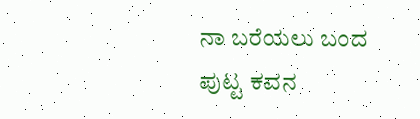ನಾ ಬರೆಯಲು ಬಂದ
ಪುಟ್ಟ ಕವನ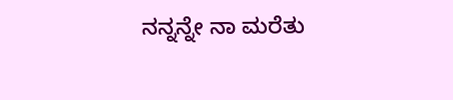ನನ್ನನ್ನೇ ನಾ ಮರೆತು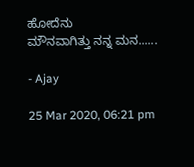ಹೋದೆನು
ಮೌನವಾಗಿತ್ತು ನನ್ನ ಮನ......

- Ajay

25 Mar 2020, 06:21 pm